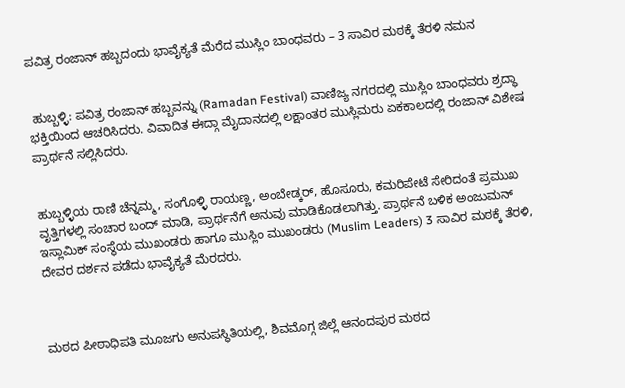ಪವಿತ್ರ ರಂಜಾನ್ ಹಬ್ಬದಂದು ಭಾವೈಕ್ಯತೆ ಮೆರೆದ ಮುಸ್ಲಿಂ ಬಾಂಧವರು – 3 ಸಾವಿರ ಮಠಕ್ಕೆ ತೆರಳಿ ನಮನ


 ಹುಬ್ಬಳ್ಳಿ: ಪವಿತ್ರ ರಂಜಾನ್ ಹಬ್ಬವನ್ನು (Ramadan Festival) ವಾಣಿಜ್ಯ ನಗರದಲ್ಲಿ ಮುಸ್ಲಿಂ ಬಾಂಧವರು ಶ್ರದ್ಧಾ ಭಕ್ತಿಯಿಂದ ಆಚರಿಸಿದರು. ವಿವಾದಿತ ಈದ್ಗಾ ಮೈದಾನದಲ್ಲಿ ಲಕ್ಷಾಂತರ ಮುಸ್ಲಿಮರು ಏಕಕಾಲದಲ್ಲಿ ರಂಜಾನ್ ವಿಶೇಷ ಪ್ರಾರ್ಥನೆ ಸಲ್ಲಿಸಿದರು.


ಹುಬ್ಬಳ್ಳಿಯ ರಾಣಿ ಚೆನ್ನಮ್ಮ, ಸಂಗೊಳ್ಳಿ ರಾಯಣ್ಣ, ಅಂಬೇಡ್ಕರ್, ಹೊಸೂರು, ಕಮರಿಪೇಟೆ ಸೇರಿದಂತೆ ಪ್ರಮುಖ ವೃತ್ತಿಗಳಲ್ಲಿ ಸಂಚಾರ ಬಂದ್ ಮಾಡಿ, ಪ್ರಾರ್ಥನೆಗೆ ಅನುವು ಮಾಡಿಕೊಡಲಾಗಿತ್ತು. ಪ್ರಾರ್ಥನೆ ಬಳಿಕ ಅಂಜುಮನ್ ಇಸ್ಲಾಮಿಕ್ ಸಂಸ್ಥೆಯ ಮುಖಂಡರು ಹಾಗೂ ಮುಸ್ಲಿಂ ಮುಖಂಡರು (Muslim Leaders) 3 ಸಾವಿರ ಮಠಕ್ಕೆ ತೆರಳಿ, ದೇವರ ದರ್ಶನ ಪಡೆದು ಭಾವೈಕ್ಯತೆ ಮೆರದರು.



ಮಠದ ಪೀಠಾಧಿಪತಿ ಮೂಜಗು ಅನುಪಸ್ಥಿತಿಯಲ್ಲಿ, ಶಿವಮೊಗ್ಗ ಜಿಲ್ಲೆ ಆನಂದಪುರ ಮಠದ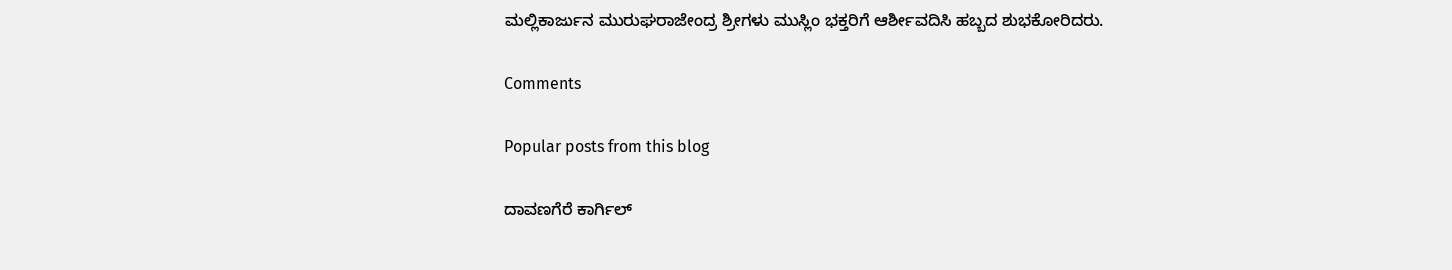ಮಲ್ಲಿಕಾರ್ಜುನ ಮುರುಘರಾಜೇಂದ್ರ ಶ್ರೀಗಳು ಮುಸ್ಲಿಂ ಭಕ್ತರಿಗೆ ಆರ್ಶೀವದಿಸಿ ಹಬ್ಬದ ಶುಭಕೋರಿದರು.

Comments

Popular posts from this blog

ದಾವಣಗೆರೆ ಕಾರ್ಗಿಲ್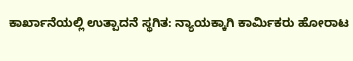ಕಾರ್ಖಾನೆಯಲ್ಲಿ ಉತ್ಪಾದನೆ ಸ್ಥಗಿತ: ನ್ಯಾಯಕ್ಕಾಗಿ ಕಾರ್ಮಿಕರು ಹೋರಾಟ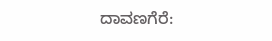ದಾವಣಗೆರೆ: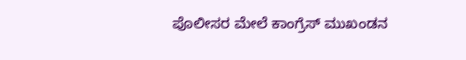ಪೊಲೀಸರ ಮೇಲೆ ಕಾಂಗ್ರೆಸ್ ಮುಖಂಡನ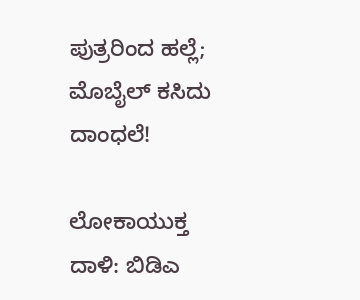ಪುತ್ರರಿಂದ ಹಲ್ಲೆ; ಮೊಬೈಲ್ ಕಸಿದು ದಾಂಧಲೆ!

ಲೋಕಾಯುಕ್ತ ದಾಳಿ: ಬಿಡಿಎ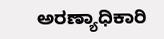ಅರಣ್ಯಾಧಿಕಾರಿ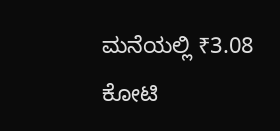ಮನೆಯಲ್ಲಿ ₹3.08 ಕೋಟಿ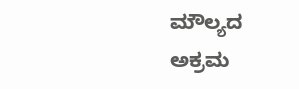ಮೌಲ್ಯದ ಅಕ್ರಮ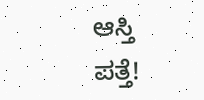ಆಸ್ತಿ ಪತ್ತೆ!